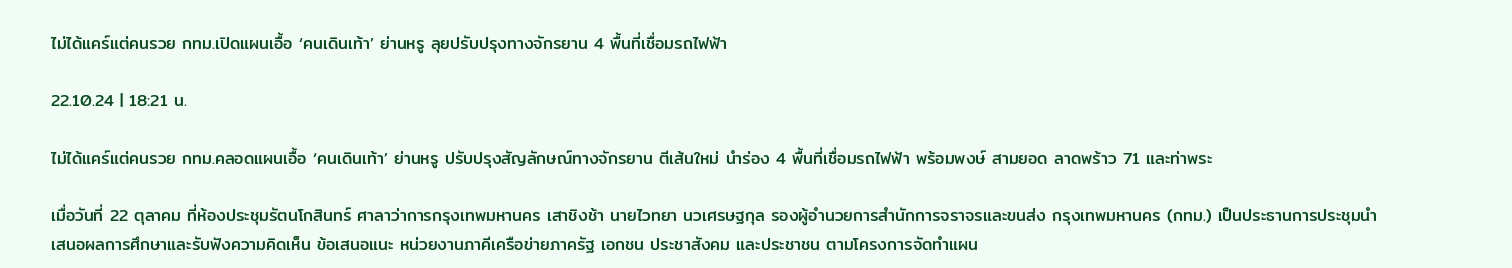ไม่ได้แคร์แต่คนรวย กทม.เปิดแผนเอื้อ ‘คนเดินเท้า’ ย่านหรู ลุยปรับปรุงทางจักรยาน 4 พื้นที่เชื่อมรถไฟฟ้า

22.10.24 | 18:21 น.

ไม่ได้แคร์แต่คนรวย กทม.คลอดแผนเอื้อ ‘คนเดินเท้า’ ย่านหรู ปรับปรุงสัญลักษณ์ทางจักรยาน ตีเส้นใหม่ นำร่อง 4 พื้นที่เชื่อมรถไฟฟ้า พร้อมพงษ์ สามยอด ลาดพร้าว 71 และท่าพระ

เมื่อวันที่ 22 ตุลาคม ที่ห้องประชุมรัตนโกสินทร์ ศาลาว่าการกรุงเทพมหานคร เสาชิงช้า นายไวทยา นวเศรษฐกุล รองผู้อำนวยการสำนักการจราจรและขนส่ง กรุงเทพมหานคร (กทม.) เป็นประธานการประชุมนำเสนอผลการศึกษาและรับฟังความคิดเห็น ข้อเสนอแนะ หน่วยงานภาคีเครือข่ายภาครัฐ เอกชน ประชาสังคม และประชาชน ตามโครงการจัดทำแผน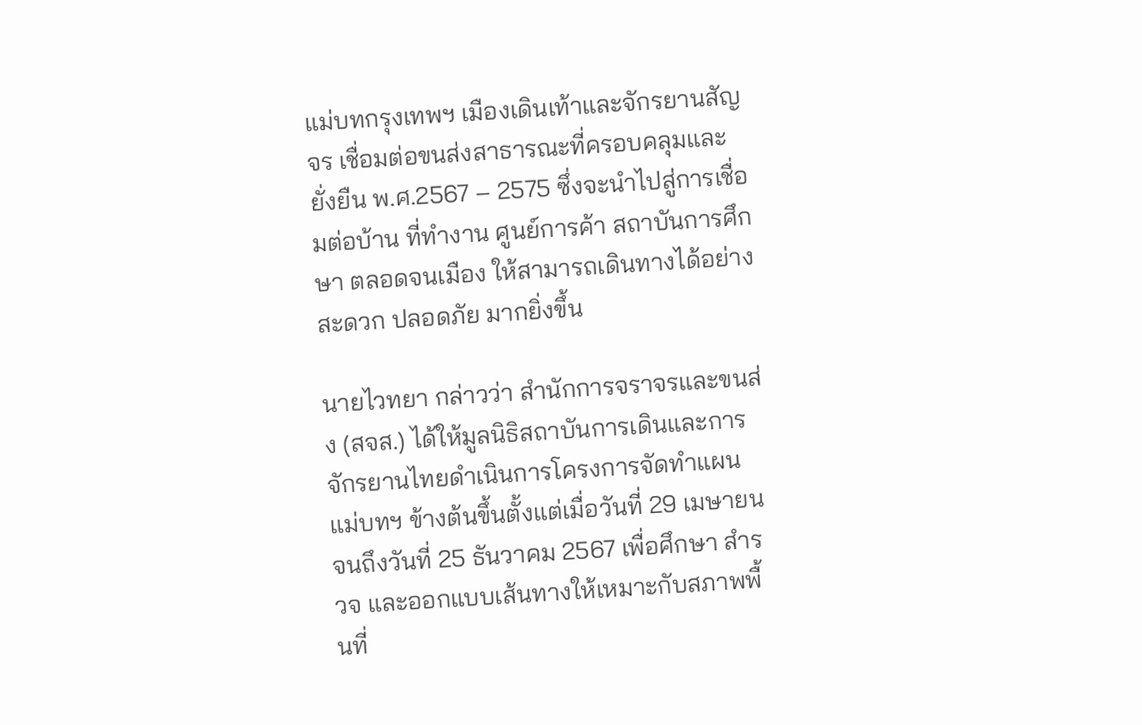แม่บทกรุงเทพฯ เมืองเดินเท้าและจักรยานสัญจร เชื่อมต่อขนส่งสาธารณะที่ครอบคลุมและยั่งยืน พ.ศ.2567 – 2575 ซึ่งจะนำไปสู่การเชื่อมต่อบ้าน ที่ทำงาน ศูนย์การค้า สถาบันการศึกษา ตลอดจนเมือง ให้สามารถเดินทางได้อย่างสะดวก ปลอดภัย มากยิ่งขึ้น

นายไวทยา กล่าวว่า สำนักการจราจรและขนส่ง (สจส.) ได้ให้มูลนิธิสถาบันการเดินและการจักรยานไทยดำเนินการโครงการจัดทำแผนแม่บทฯ ข้างต้นขึ้นตั้งแต่เมื่อวันที่ 29 เมษายน จนถึงวันที่ 25 ธันวาคม 2567 เพื่อศึกษา สำรวจ และออกแบบเส้นทางให้เหมาะกับสภาพพื้นที่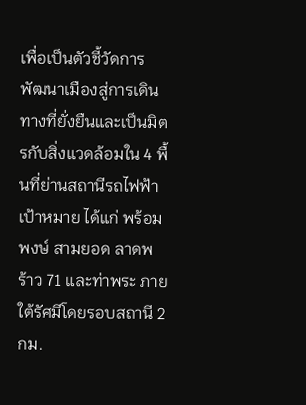เพื่อเป็นตัวชี้วัดการพัฒนาเมืองสู่การเดินทางที่ยั่งยืนและเป็นมิตรกับสิ่งแวดล้อมใน 4 พื้นที่ย่านสถานีรถไฟฟ้า เป้าหมาย ได้แก่ พร้อมพงษ์ สามยอด ลาดพร้าว 71 และท่าพระ ภายใต้รัศมีโดยรอบสถานี 2 กม.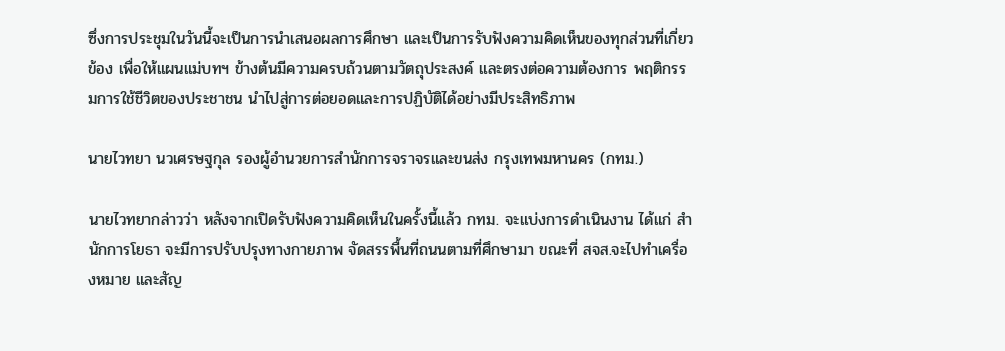ซึ่งการประชุมในวันนี้จะเป็นการนำเสนอผลการศึกษา และเป็นการรับฟังความคิดเห็นของทุกส่วนที่เกี่ยวข้อง เพื่อให้แผนแม่บทฯ ข้างต้นมีความครบถ้วนตามวัตถุประสงค์ และตรงต่อความต้องการ พฤติกรรมการใช้ชีวิตของประชาชน นำไปสู่การต่อยอดและการปฏิบัติได้อย่างมีประสิทธิภาพ

นายไวทยา นวเศรษฐกุล รองผู้อำนวยการสำนักการจราจรและขนส่ง กรุงเทพมหานคร (กทม.)

นายไวทยากล่าวว่า หลังจากเปิดรับฟังความคิดเห็นในครั้งนี้แล้ว กทม. จะแบ่งการดำเนินงาน ได้แก่ สำนักการโยธา จะมีการปรับปรุงทางกายภาพ จัดสรรพื้นที่ถนนตามที่ศึกษามา ขณะที่ สจส.จะไปทำเครื่องหมาย และสัญ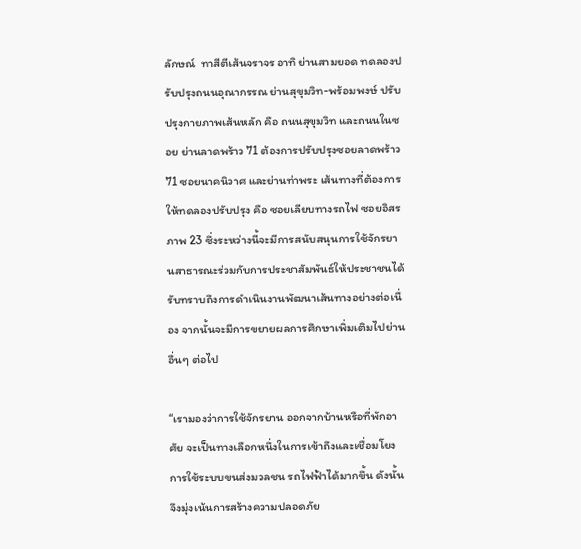ลักษณ์  ทาสีตีเส้นจราจร อาทิ ย่านสามยอด ทดลองปรับปรุงถนนอุณากรรณ ย่านสุขุมวิท-พร้อมพงษ์ ปรับปรุงกายภาพเส้นหลัก คือ ถนนสุขุมวิท และถนนในซอย ย่านลาดพร้าว 71 ต้องการปรับปรุงซอยลาดพร้าว 71 ซอยนาคนิวาศ และย่านท่าพระ เส้นทางที่ต้องการให้ทดลองปรับปรุง คือ ซอยเลียบทางรถไฟ ซอยอิสรภาพ 23 ซึ่งระหว่างนี้จะมีการสนับสนุนการใช้จักรยานสาธารณะร่วมกับการประชาสัมพันธ์ให้ประชาชนได้รับทราบถึงการดำเนินงานพัฒนาเส้นทางอย่างต่อเนื่อง จากนั้นจะมีการขยายผลการศึกษาเพิ่มเติมไปย่านอื่นๆ ต่อไป

“เรามองว่าการใช้จักรยาน ออกจากบ้านหรือที่พักอาศัย จะเป็นทางเลือกหนึ่งในการเข้าถึงและเชื่อมโยงการใช้ระบบขนส่งมวลชน รถไฟฟ้าได้มากขึ้น ดังนั้น จึงมุ่งเน้นการสร้างความปลอดภัย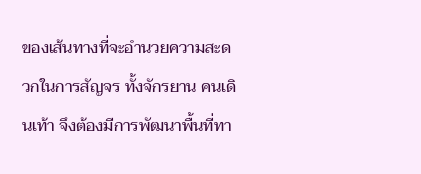ของเส้นทางที่จะอำนวยความสะดวกในการสัญจร ทั้งจักรยาน คนเดินเท้า จึงต้องมีการพัฒนาพื้นที่ทา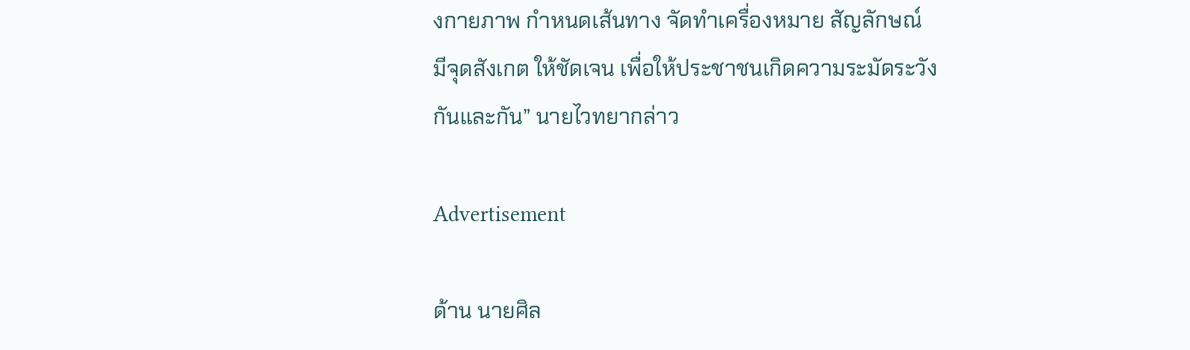งกายภาพ กำหนดเส้นทาง จัดทำเครื่องหมาย สัญลักษณ์  มีจุดสังเกต ให้ชัดเจน เพื่อให้ประชาชนเกิดความระมัดระวังกันและกัน” นายไวทยากล่าว

Advertisement

ด้าน นายศิล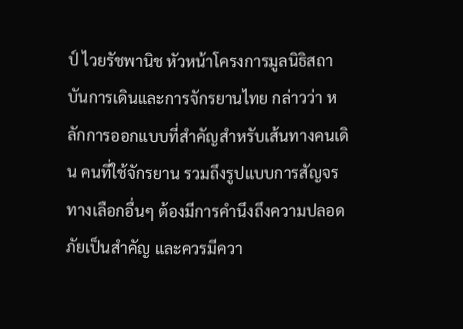ป์ ไวยรัชพานิช หัวหน้าโครงการมูลนิธิสถาบันการเดินและการจักรยานไทย กล่าวว่า หลักการออกแบบที่สำคัญสำหรับเส้นทางคนเดิน คนที่ใช้จักรยาน รวมถึงรูปแบบการสัญจรทางเลือกอื่นๆ ต้องมีการคำนึงถึงความปลอดภัยเป็นสำคัญ และควรมีควา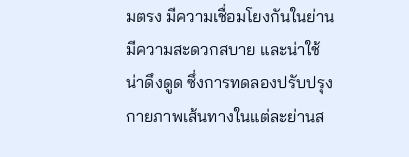มตรง มีความเชื่อมโยงกันในย่าน มีความสะดวกสบาย และน่าใช้ น่าดึงดูด ซึ่งการทดลองปรับปรุงกายภาพเส้นทางในแต่ละย่านส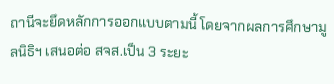ถานีจะยึดหลักการออกแบบตามนี้ โดยจากผลการศึกษามูลนิธิฯ เสนอต่อ สจส.เป็น 3 ระยะ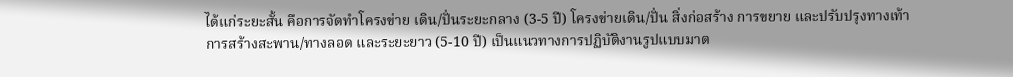ได้แก่ระยะสั้น คือการจัดทำโครงข่าย เดิน/ปั่นระยะกลาง (3-5 ปี) โครงข่ายเดิน/ปั่น สิ่งก่อสร้าง การขยาย และปรับปรุงทางเท้า การสร้างสะพาน/ทางลอด และระยะยาว (5-10 ปี) เป็นแนวทางการปฏิบัติงานรูปแบบมาต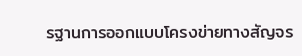รฐานการออกแบบโครงข่ายทางสัญจร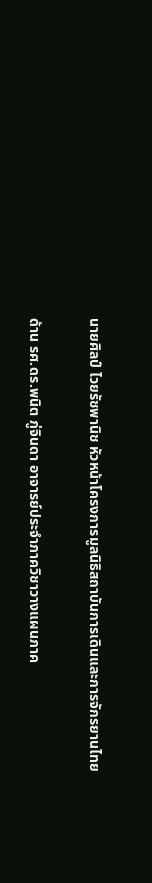นายศิลป์ ไวยรัชพานิช หัวหน้าโครงการมูลนิธิสถาบันการเดินและการจักรยานไทย

ด้าน รศ.ดร.พนิต ภู่จินดา อาจารย์ประจำภาควิชาวางแผนภาค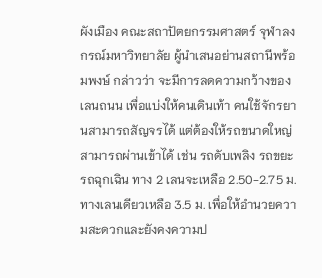ผังเมือง คณะสถาปัตยกรรมศาสตร์ จุฬาลงกรณ์มหาวิทยาลัย ผู้นำเสนอย่านสถานีพร้อมพงษ์ กล่าวว่า จะมีการลดความกว้างของเลนถนน เพื่อแบ่งให้คนเดินเท้า คนใช้จักรยานสามารถสัญจรได้ แต่ต้องให้รถขนาดใหญ่สามารถผ่านเข้าได้ เช่น รถดับเพลิง รถขยะ รถฉุกเฉิน ทาง 2 เลนจะเหลือ 2.50-2.75 ม. ทางเลนเดียวเหลือ 3.5 ม. เพื่อให้อำนวยความสะดวกและยังคงความป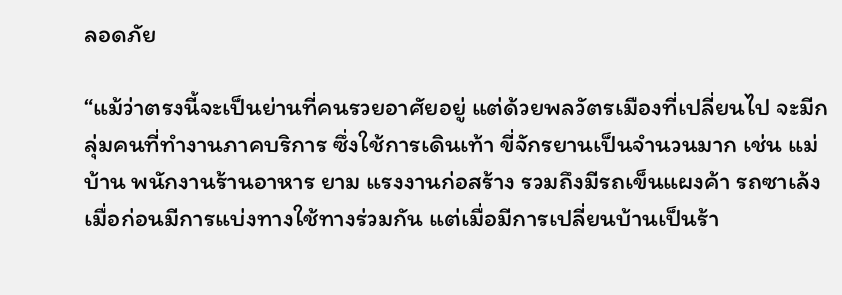ลอดภัย

“แม้ว่าตรงนี้จะเป็นย่านที่คนรวยอาศัยอยู่ แต่ด้วยพลวัตรเมืองที่เปลี่ยนไป จะมีกลุ่มคนที่ทำงานภาคบริการ ซึ่งใช้การเดินเท้า ขี่จักรยานเป็นจำนวนมาก เช่น แม่บ้าน พนักงานร้านอาหาร ยาม แรงงานก่อสร้าง รวมถึงมีรถเข็นแผงค้า รถซาเล้ง เมื่อก่อนมีการแบ่งทางใช้ทางร่วมกัน แต่เมื่อมีการเปลี่ยนบ้านเป็นร้า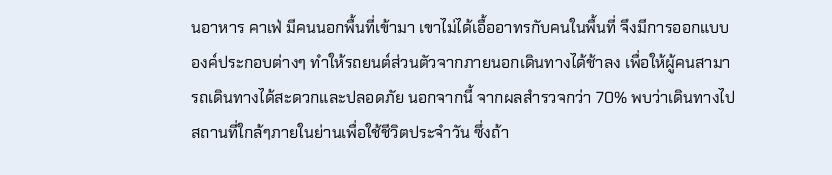นอาหาร คาเฟ่ มีคนนอกพื้นที่เข้ามา เขาไม่ได้เอื้ออาทรกับคนในพื้นที่ จึงมีการออกแบบองค์ประกอบต่างๆ ทำให้รถยนต์ส่วนตัวจากภายนอกเดินทางได้ช้าลง เพื่อให้ผู้คนสามารถเดินทางได้สะดวกและปลอดภัย นอกจากนี้ จากผลสำรวจกว่า 70% พบว่าเดินทางไปสถานที่ใกล้ๆภายในย่านเพื่อใช้ชีวิตประจำวัน ซึ่งถ้า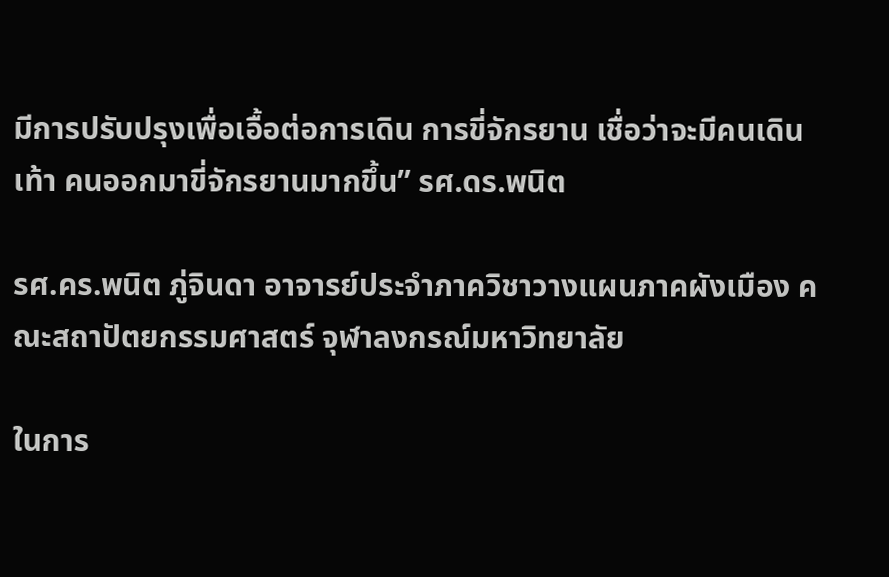มีการปรับปรุงเพื่อเอื้อต่อการเดิน การขี่จักรยาน เชื่อว่าจะมีคนเดินเท้า คนออกมาขี่จักรยานมากขึ้น” รศ.ดร.พนิต

รศ.คร.พนิต ภู่จินดา อาจารย์ประจำภาควิชาวางแผนภาคผังเมือง คณะสถาปัตยกรรมศาสตร์ จุฬาลงกรณ์มหาวิทยาลัย

ในการ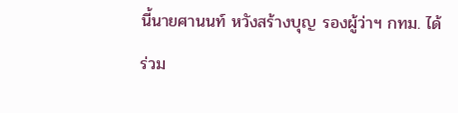นี้นายศานนท์ หวังสร้างบุญ รองผู้ว่าฯ กทม. ได้ร่วม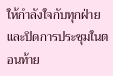ให้กำลังใจกับทุกฝ่าย และปิดการประชุมในตอนท้าย